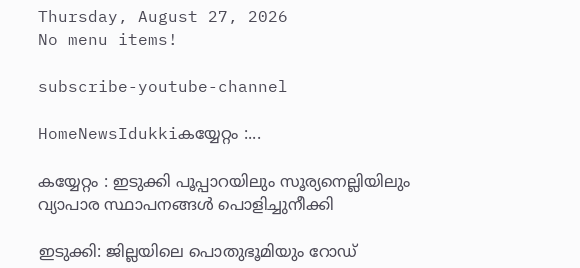Thursday, August 27, 2026
No menu items!

subscribe-youtube-channel

HomeNewsIdukkiകയ്യേറ്റം :...

കയ്യേറ്റം : ഇടുക്കി പൂപ്പാറയിലും സൂര്യനെല്ലിയിലും വ്യാപാര സ്ഥാപനങ്ങൾ പൊളിച്ചുനീക്കി

ഇടുക്കി: ജില്ലയിലെ പൊതുഭൂമിയും റോഡ്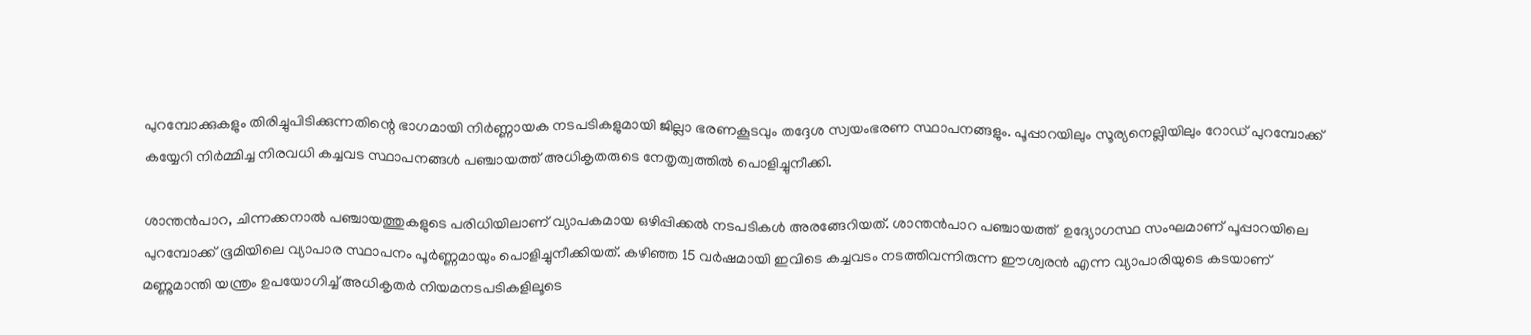പുറമ്പോക്കുകളും തിരിച്ചുപിടിക്കുന്നതിന്റെ ഭാഗമായി നിർണ്ണായക നടപടികളുമായി ജില്ലാ ഭരണകൂടവും തദ്ദേശ സ്വയംഭരണ സ്ഥാപനങ്ങളും. പൂപ്പാറയിലും സൂര്യനെല്ലിയിലും റോഡ് പുറമ്പോക്ക് കയ്യേറി നിർമ്മിച്ച നിരവധി കച്ചവട സ്ഥാപനങ്ങൾ പഞ്ചായത്ത് അധികൃതരുടെ നേതൃത്വത്തിൽ പൊളിച്ചുനീക്കി.

ശാന്തൻപാറ, ചിന്നക്കനാൽ പഞ്ചായത്തുകളുടെ പരിധിയിലാണ് വ്യാപകമായ ഒഴിപ്പിക്കൽ നടപടികൾ അരങ്ങേറിയത്. ശാന്തൻപാറ പഞ്ചായത്ത്  ഉദ്യോഗസ്ഥ സംഘമാണ് പൂപ്പാറയിലെ പുറമ്പോക്ക് ഭൂമിയിലെ വ്യാപാര സ്ഥാപനം പൂർണ്ണമായും പൊളിച്ചുനീക്കിയത്. കഴിഞ്ഞ 15 വർഷമായി ഇവിടെ കച്ചവടം നടത്തിവന്നിരുന്ന ഈശ്വരൻ എന്ന വ്യാപാരിയുടെ കടയാണ് മണ്ണുമാന്തി യന്ത്രം ഉപയോഗിച്ച് അധികൃതർ നിയമനടപടികളിലൂടെ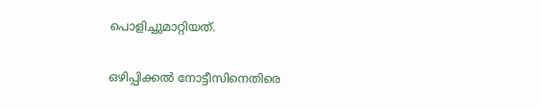പൊളിച്ചുമാറ്റിയത്.

ഒഴിപ്പിക്കൽ നോട്ടീസിനെതിരെ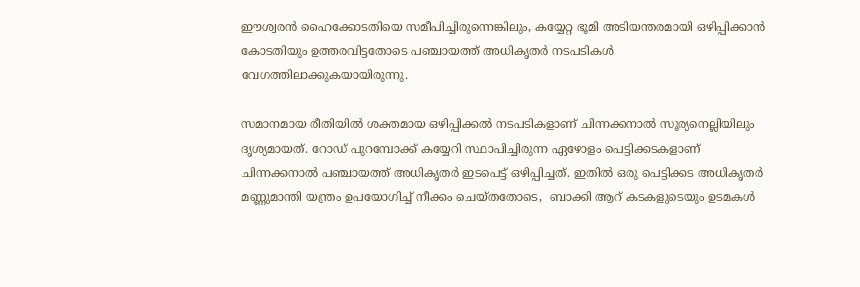ഈശ്വരൻ ഹൈക്കോടതിയെ സമീപിച്ചിരുന്നെങ്കിലും, കയ്യേറ്റ ഭൂമി അടിയന്തരമായി ഒഴിപ്പിക്കാൻ കോടതിയും ഉത്തരവിട്ടതോടെ പഞ്ചായത്ത് അധികൃതർ നടപടികൾ വേഗത്തിലാക്കുകയായിരുന്നു.

സമാനമായ രീതിയിൽ ശക്തമായ ഒഴിപ്പിക്കൽ നടപടികളാണ് ചിന്നക്കനാൽ സൂര്യനെല്ലിയിലും ദൃശ്യമായത്. റോഡ് പുറമ്പോക്ക് കയ്യേറി സ്ഥാപിച്ചിരുന്ന ഏഴോളം പെട്ടിക്കടകളാണ് ചിന്നക്കനാൽ പഞ്ചായത്ത് അധികൃതർ ഇടപെട്ട് ഒഴിപ്പിച്ചത്. ഇതിൽ ഒരു പെട്ടിക്കട അധികൃതർ മണ്ണുമാന്തി യന്ത്രം ഉപയോഗിച്ച് നീക്കം ചെയ്തതോടെ,  ബാക്കി ആറ് കടകളുടെയും ഉടമകൾ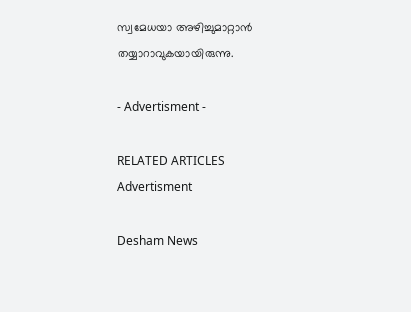സ്വമേധയാ അഴിച്ചുമാറ്റാൻ തയ്യാറാവുകയായിരുന്നു.

- Advertisment -

RELATED ARTICLES
Advertisment

Desham News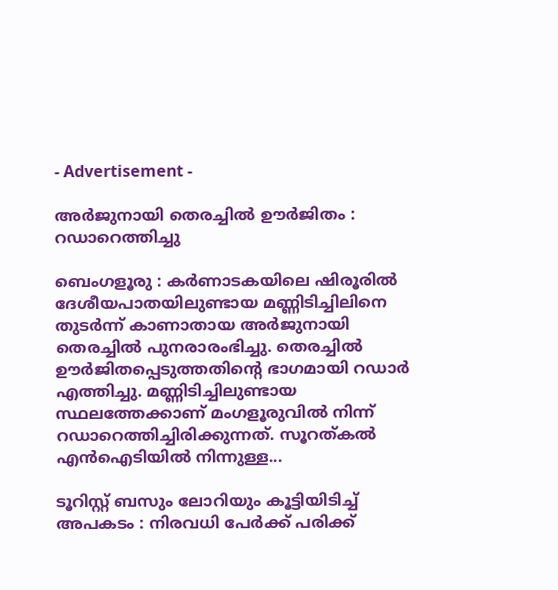- Advertisement -

അർജുനായി തെരച്ചിൽ ഊർജിതം : റഡാറെത്തിച്ചു

ബെംഗളൂരു : കര്‍ണാടകയിലെ ഷിരൂരില്‍ ദേശീയപാതയിലുണ്ടായ മണ്ണിടിച്ചിലിനെ തുടർന്ന് കാണാതായ അർജുനായി തെരച്ചിൽ പുനരാരംഭിച്ചു. തെരച്ചിൽ ഊർജിതപ്പെടുത്തതിന്റെ ഭാഗമായി റഡാർ എത്തിച്ചു. മണ്ണിടിച്ചിലുണ്ടായ സ്ഥലത്തേക്കാണ് മംഗളൂരുവിൽ നിന്ന് റഡാറെത്തിച്ചിരിക്കുന്നത്. സൂറത്കൽ എൻഐടിയിൽ നിന്നുള്ള...

ടൂറിസ്റ്റ് ബസും ലോറിയും കൂട്ടിയിടിച്ച് അപകടം : നിരവധി പേർക്ക് പരിക്ക്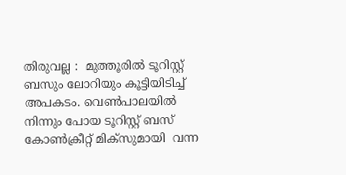തിരുവല്ല :  മുത്തൂരിൽ ടൂറിസ്റ്റ് ബസും ലോറിയും കൂട്ടിയിടിച്ച് അപകടം. വെൺപാലയിൽ നിന്നും പോയ ടൂറിസ്റ്റ് ബസ് കോൺക്രീറ്റ് മിക്സുമായി  വന്ന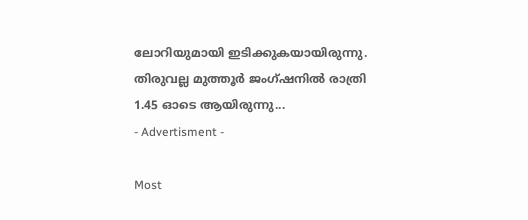ലോറിയുമായി ഇടിക്കുകയായിരുന്നു. തിരുവല്ല മുത്തൂർ ജംഗ്ഷനിൽ രാത്രി 1.45 ഓടെ ആയിരുന്നു...
- Advertisment -

Most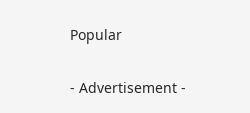Popular

- Advertisement -